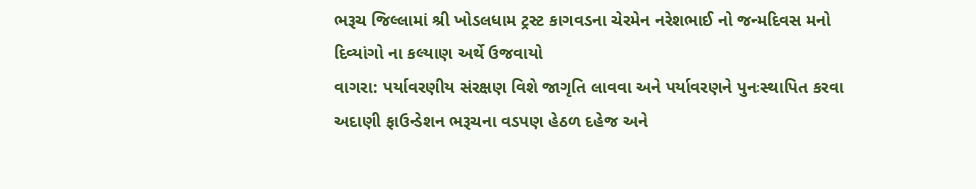ભરૂચ જિલ્લામાં શ્રી ખોડલધામ ટ્રસ્ટ કાગવડના ચેરમેન નરેશભાઈ નો જન્મદિવસ મનો દિવ્યાંગો ના કલ્યાણ અર્થે ઉજવાયો
વાગરા: પર્યાવરણીય સંરક્ષણ વિશે જાગૃતિ લાવવા અને પર્યાવરણને પુનઃસ્થાપિત કરવા અદાણી ફાઉન્ડેશન ભરૂચના વડપણ હેઠળ દહેજ અને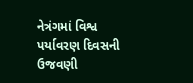નેત્રંગમાં વિશ્વ પર્યાવરણ દિવસની ઉજવણી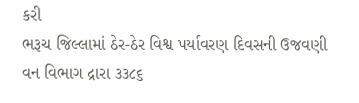કરી
ભરૂચ જિલ્લામાં ઠેર-ઠેર વિશ્વ પર્યાવરણ દિવસની ઉજવણી વન વિભાગ દ્રારા ૩૩૮૬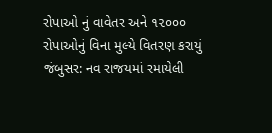રોપાઓ નું વાવેતર અને ૧૨૦૦૦ રોપાઓનું વિના મુલ્યે વિતરણ કરાયું
જંબુસર: નવ રાજયમાં રમાયેલી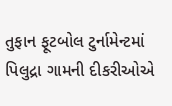તુફાન ફૂટબોલ ટુર્નામેન્ટમાં પિલુદ્રા ગામની દીકરીઓએ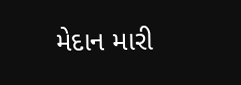મેદાન મારી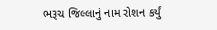ભરૂચ જિલ્લાનું નામ રોશન કર્યું